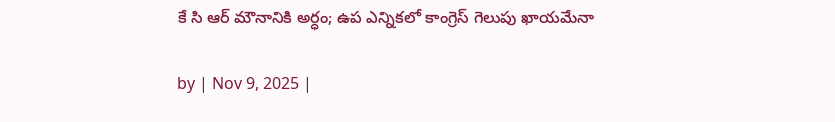కే సి ఆర్ మౌనానికి అర్ధం; ఉప ఎన్నికలో కాంగ్రెస్ గెలుపు ఖాయమేనా

by | Nov 9, 2025 |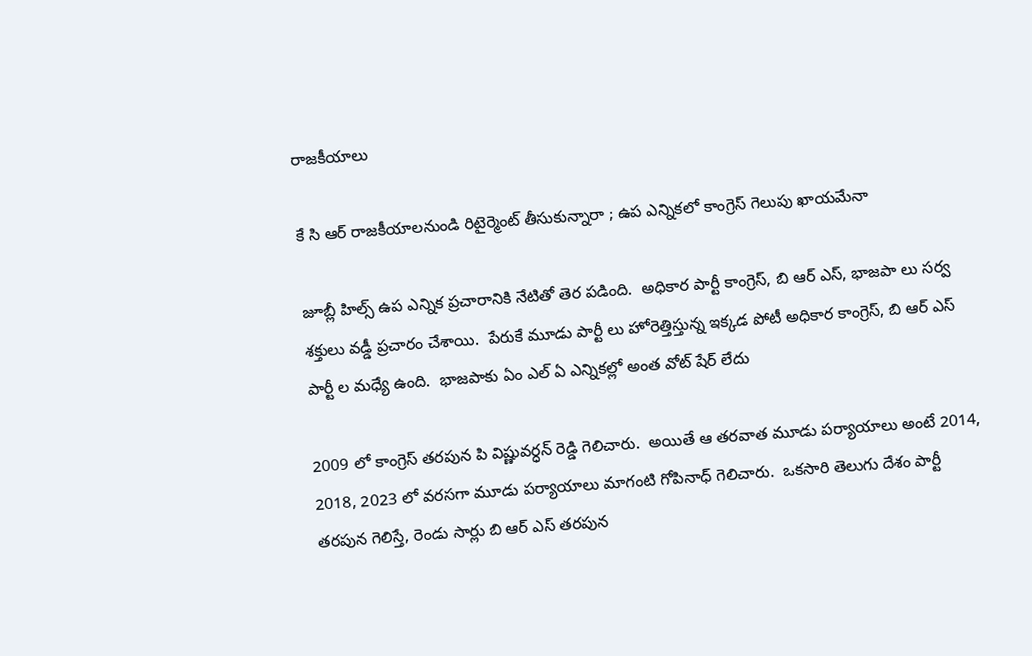రాజకీయాలు

కే సి ఆర్ రాజకీయాలనుండి రిటైర్మెంట్ తీసుకున్నారా ; ఉప ఎన్నికలో కాంగ్రెస్ గెలుపు ఖాయమేనా

జూబ్లీ హిల్స్ ఉప ఎన్నిక ప్రచారానికి నేటితో తెర పడింది.  అధికార పార్టీ కాంగ్రెస్, బి ఆర్ ఎస్, భాజపా లు సర్వ శక్తులు వడ్డీ ప్రచారం చేశాయి.  పేరుకే మూడు పార్టీ లు హోరెత్తిస్తున్న ఇక్కడ పోటీ అధికార కాంగ్రెస్, బి ఆర్ ఎస్ పార్టీ ల మధ్యే ఉంది.  భాజపాకు ఏం ఎల్ ఏ ఎన్నికల్లో అంత వోట్ షేర్ లేదు

2009 లో కాంగ్రెస్ తరపున పి విష్ణువర్ధన్ రెడ్డి గెలిచారు.  అయితే ఆ తరవాత మూడు పర్యాయాలు అంటే 2014, 2018, 2023 లో వరసగా మూడు పర్యాయాలు మాగంటి గోపినాధ్ గెలిచారు.  ఒకసారి తెలుగు దేశం పార్టీ తరపున గెలిస్తే, రెండు సార్లు బి ఆర్ ఎస్ తరపున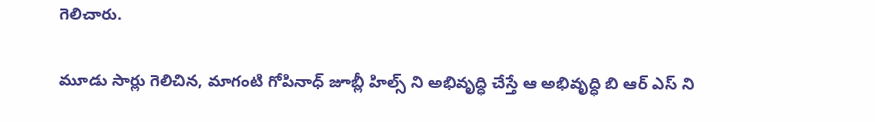గెలిచారు.

మూడు సార్లు గెలిచిన, మాగంటి గోపినాధ్ జూబ్లీ హిల్స్ ని అభివృద్ధి చేస్తే ఆ అభివృద్ధి బి ఆర్ ఎస్ ని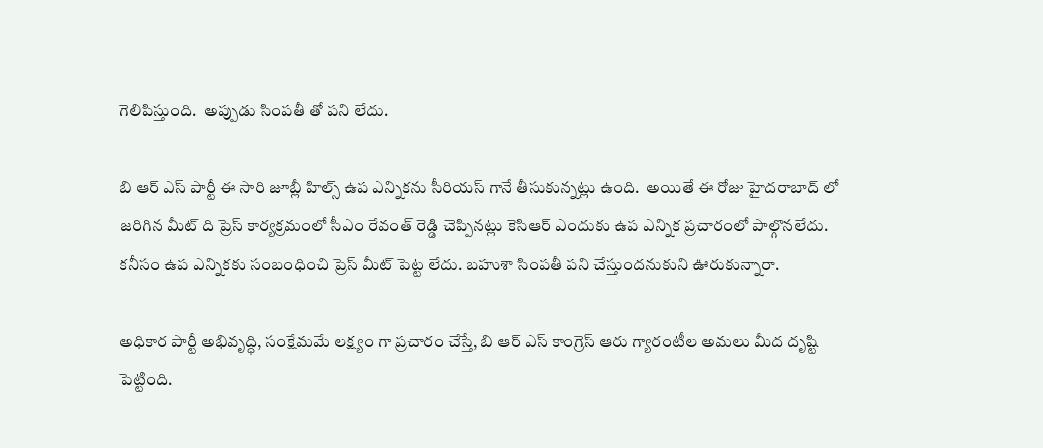గెలిపిస్తుంది.  అప్పుడు సింపతీ తో పని లేదు.

బి ఆర్ ఎస్ పార్టీ ఈ సారి జూబ్లీ హిల్స్ ఉప ఎన్నికను సీరియస్ గానే తీసుకున్నట్లు ఉంది.  అయితే ఈ రోజు హైదరాబాద్ లో జరిగిన మీట్ ది ప్రెస్ కార్యక్రమంలో సీఎం రేవంత్ రెడ్డి చెప్పినట్లు కెసిఆర్ ఎందుకు ఉప ఎన్నిక ప్రచారంలో పాల్గొనలేదు. కనీసం ఉప ఎన్నికకు సంబంధించి ప్రెస్ మీట్ పెట్ట లేదు. బహుశా సింపతీ పని చేస్తుందనుకుని ఊరుకున్నారా.

అధికార పార్టీ అభివృద్ధి, సంక్షేమమే లక్ష్యం గా ప్రచారం చేస్తే, బి ఆర్ ఎస్ కాంగ్రెస్ ఆరు గ్యారంటీల అమలు మీద దృష్టి పెట్టింది.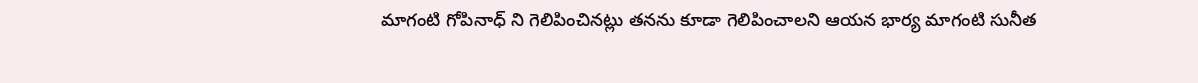మాగంటి గోపినాధ్ ని గెలిపించినట్లు తనను కూడా గెలిపించాలని ఆయన భార్య మాగంటి సునీత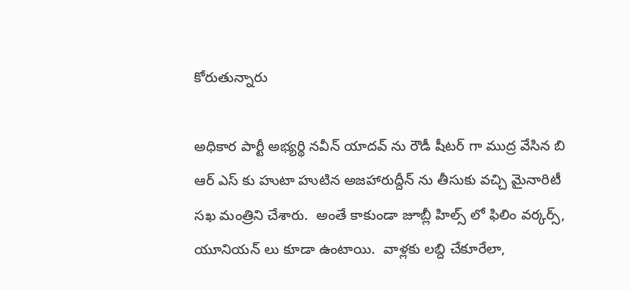కోరుతున్నారు

అధికార పార్టీ అభ్యర్థి నవీన్ యాదవ్ ను రౌడీ షీటర్ గా ముద్ర వేసిన బి ఆర్ ఎస్ కు హుటా హుటిన అజహారుద్దీన్ ను తీసుకు వచ్చి మైనారిటీ సఖ మంత్రిని చేశారు.  అంతే కాకుండా జూబ్లీ హిల్స్ లో ఫిలిం వర్కర్స్, యూనియన్ లు కూడా ఉంటాయి.  వాళ్లకు లబ్ది చేకూరేలా,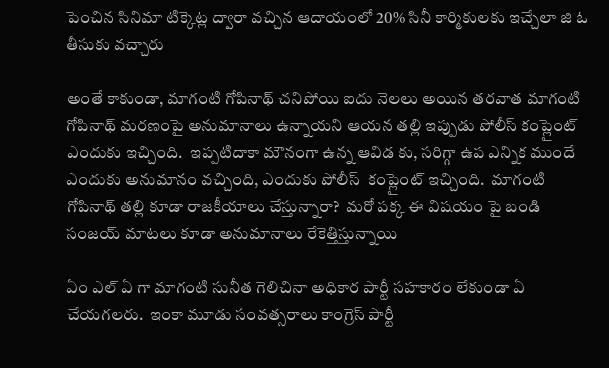పెంచిన సినిమా టిక్కెట్ల ద్వారా వచ్చిన ఆదాయంలో 20% సినీ కార్మికులకు ఇచ్చేలా జి ఓ తీసుకు వచ్చారు

అంతే కాకుండా, మాగంటి గోపినాథ్ చనిపోయి ఐదు నెలలు అయిన తరవాత మాగంటి గోపినాథ్ మరణంపై అనుమానాలు ఉన్నాయని ఆయన తల్లి ఇప్పుడు పోలీస్ కంప్లైంట్ ఎందుకు ఇచ్చింది.  ఇప్పటిదాకా మౌనంగా ఉన్న ఆవిడ కు, సరిగ్గా ఉప ఎన్నిక ముందే ఎందుకు అనుమానం వచ్చింది, ఎందుకు పోలీస్  కంప్లైంట్ ఇచ్చింది.  మాగంటి గోపినాథ్ తల్లి కూడా రాజకీయాలు చేస్తున్నారా?  మరో పక్క ఈ విషయం పై బండి సంజయ్ మాటలు కూడా అనుమానాలు రేకెత్తిస్తున్నాయి

ఏం ఎల్ ఏ గా మాగంటి సునీత గెలిచినా అధికార పార్టీ సహకారం లేకుండా ఏ చేయగలరు.  ఇంకా మూడు సంవత్సరాలు కాంగ్రెస్ పార్టీ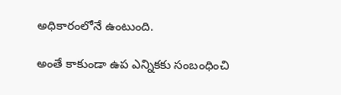అధికారంలోనే ఉంటుంది.

అంతే కాకుండా ఉప ఎన్నికకు సంబంధించి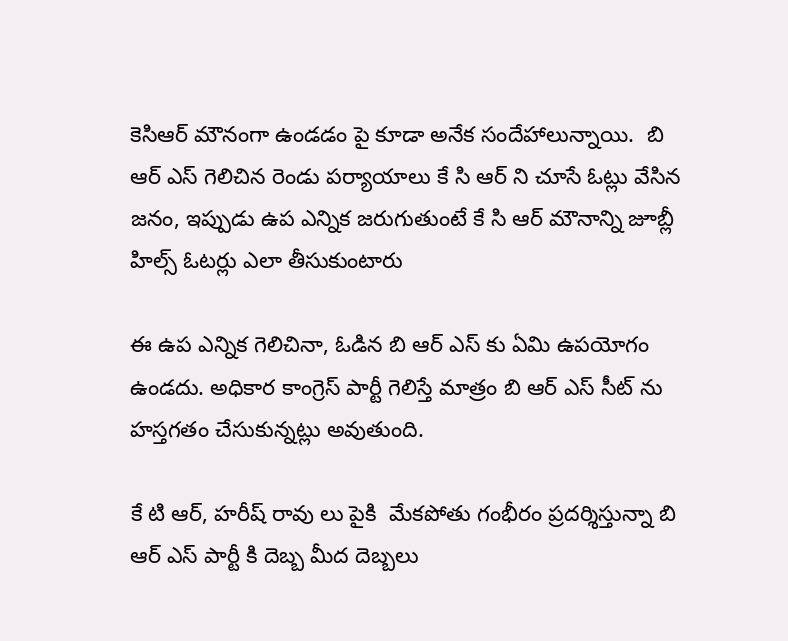కెసిఆర్ మౌనంగా ఉండడం పై కూడా అనేక సందేహాలున్నాయి.  బి ఆర్ ఎస్ గెలిచిన రెండు పర్యాయాలు కే సి ఆర్ ని చూసే ఓట్లు వేసిన జనం, ఇప్పుడు ఉప ఎన్నిక జరుగుతుంటే కే సి ఆర్ మౌనాన్ని జూబ్లీ హిల్స్ ఓటర్లు ఎలా తీసుకుంటారు

ఈ ఉప ఎన్నిక గెలిచినా, ఓడిన బి ఆర్ ఎస్ కు ఏమి ఉపయోగం ఉండదు. అధికార కాంగ్రెస్ పార్టీ గెలిస్తే మాత్రం బి ఆర్ ఎస్ సీట్ ను హస్తగతం చేసుకున్నట్లు అవుతుంది.

కే టి ఆర్, హరీష్ రావు లు పైకి  మేకపోతు గంభీరం ప్రదర్శిస్తున్నా బి ఆర్ ఎస్ పార్టీ కి దెబ్బ మీద దెబ్బలు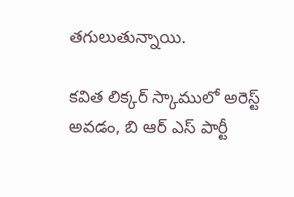తగులుతున్నాయి.

కవిత లిక్కర్ స్కాములో అరెస్ట్ అవడం, బి ఆర్ ఎస్ పార్టీ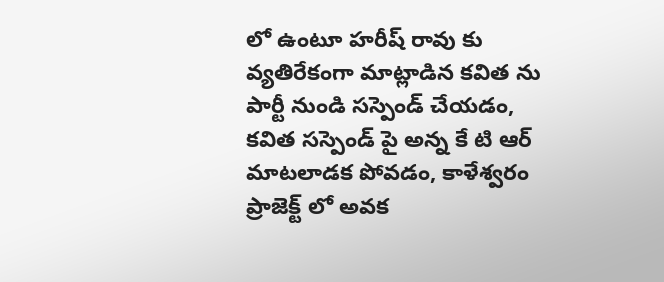లో ఉంటూ హరీష్ రావు కు వ్యతిరేకంగా మాట్లాడిన కవిత ను పార్టీ నుండి సస్పెండ్ చేయడం, కవిత సస్పెండ్ పై అన్న కే టి ఆర్ మాటలాడక పోవడం, కాళేశ్వరం ప్రాజెక్ట్ లో అవక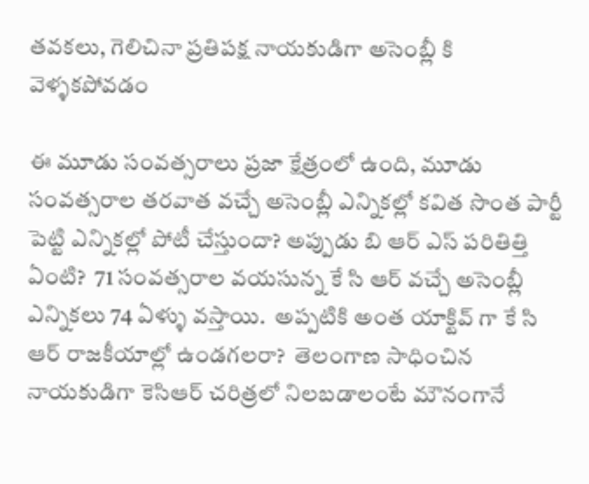తవకలు, గెలిచినా ప్రతిపక్ష నాయకుడిగా అసెంబ్లీ కి వెళ్ళకపోవడం

ఈ మూడు సంవత్సరాలు ప్రజా క్షేత్రంలో ఉంది, మూడు సంవత్సరాల తరవాత వచ్చే అసెంబ్లీ ఎన్నికల్లో కవిత సొంత పార్టీ పెట్టి ఎన్నికల్లో పోటీ చేస్తుందా? అప్పుడు బి ఆర్ ఎస్ పరితిత్తి ఏంటి?  71 సంవత్సరాల వయసున్న కే సి ఆర్ వచ్చే అసెంబ్లీ ఎన్నికలు 74 ఏళ్ళు వస్తాయి.  అప్పటికి అంత యాక్టివ్ గా కే సి ఆర్ రాజకీయాల్లో ఉండగలరా?  తెలంగాణ సాధించిన నాయకుడిగా కెసిఆర్ చరిత్రలో నిలబడాలంటే మౌనంగానే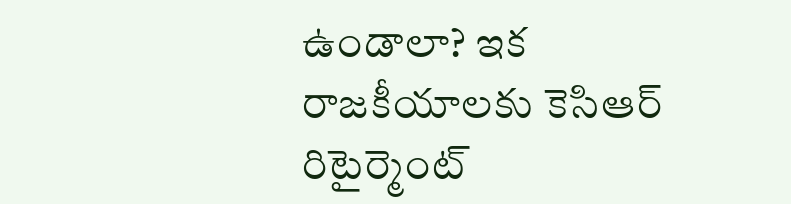ఉండాలా? ఇక రాజకీయాలకు కెసిఆర్ రిటైర్మెంట్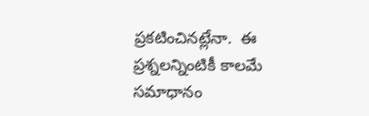ప్రకటించినట్లేనా.  ఈ ప్రశ్నలన్నింటికీ కాలమే సమాధానం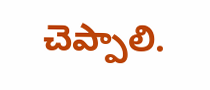చెప్పాలి.